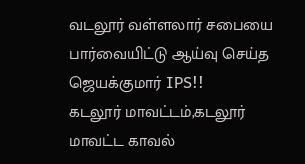வடலூர் வள்ளலார் சபையை பார்வையிட்டு ஆய்வு செய்த ஜெயக்குமார் IPS!!
கடலூர் மாவட்டம்,கடலூர் மாவட்ட காவல்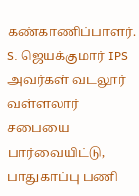கண்காணிப்பாளர். S. ஜெயக்குமார் IPS அவர்கள் வடலூர் வள்ளலார் சபையை பார்வையிட்டு, பாதுகாப்பு பணி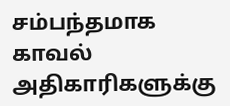சம்பந்தமாக காவல் அதிகாரிகளுக்கு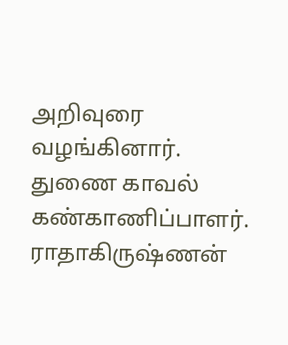அறிவுரை வழங்கினார். துணை காவல் கண்காணிப்பாளர். ராதாகிருஷ்ணன்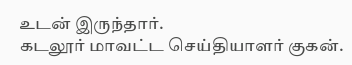உடன் இருந்தார்.
கடலூர் மாவட்ட செய்தியாளர் குகன்.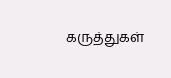கருத்துகள்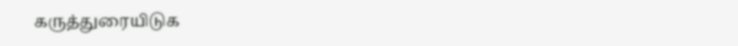கருத்துரையிடுக